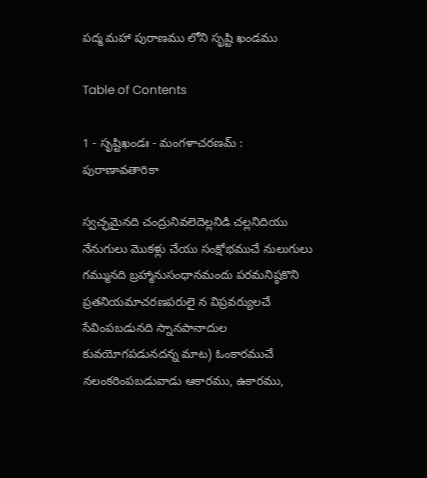పద్మ మహా పురాణము లోని సృష్టి ఖండము

Table of Contents

1 - సృష్టిఖండః - మంగళాచరణమ్ : పురాణావతారికా

స్వచ్ఛమైనది చంద్రునివలెదెల్లనిడి చల్లనిదియు నేనుగులు మొకళ్లు చేయు సంక్షోభముచే నులుగులు గమ్మునది బ్రహ్మానుసంధానమందు పరమనిష్ఠకొని ప్రతనియమాచరణపరులై న విప్రవర్యులచే సేవింపబడునది స్నానపానాదుల కువయోగపడునదన్న మాట) ఓంకారముచే నలంకరింపబడువాడు ఆకారము, ఉకారము,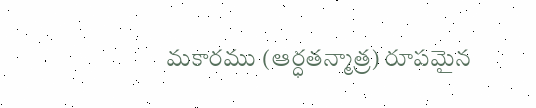మకారము (ఆర్ధతన్మాత్ర) రూపమైన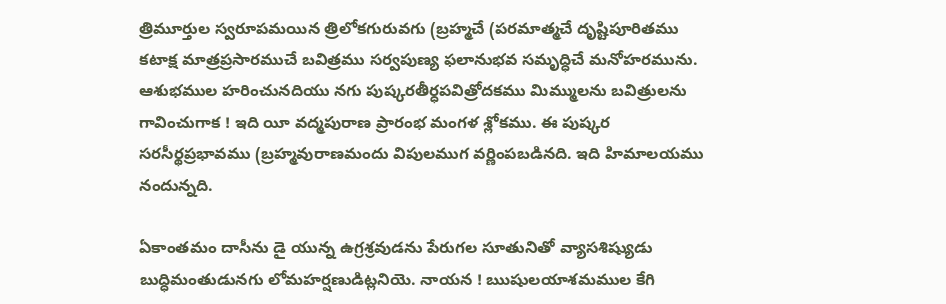త్రిమూర్తుల స్వరూపమయిన త్రిలోకగురువగు (బ్రహ్మచే (పరమాత్మచే దృష్టిపూరితము కటాక్ష మాత్రప్రసారముచే బవిత్రము సర్వపుణ్య ఫలానుభవ సమృద్ధిచే మనోహరమును. ఆశుభముల హరించునదియు నగు పుష్కరతీర్ధపవిత్రోదకము మిమ్ములను బవిత్రులను గావించుగాక ! ఇది యీ వద్మపురాణ ప్రారంభ మంగళ శ్లోకము. ఈ పుష్కర సరసీర్థప్రభావము (బ్రహ్మవురాణమందు విపులముగ వర్ణింపబడినది. ఇది హిమాలయము నందున్నది.

ఏకాంతమం దాసీను డై యున్న ఉగ్రశ్రవుడను పేరుగల సూతునితో వ్యాసశిష్యుడు బుద్ధిమంతుడునగు లోమహర్షణుడిట్లనియె. నాయన ! ఋషులయాశమముల కేగి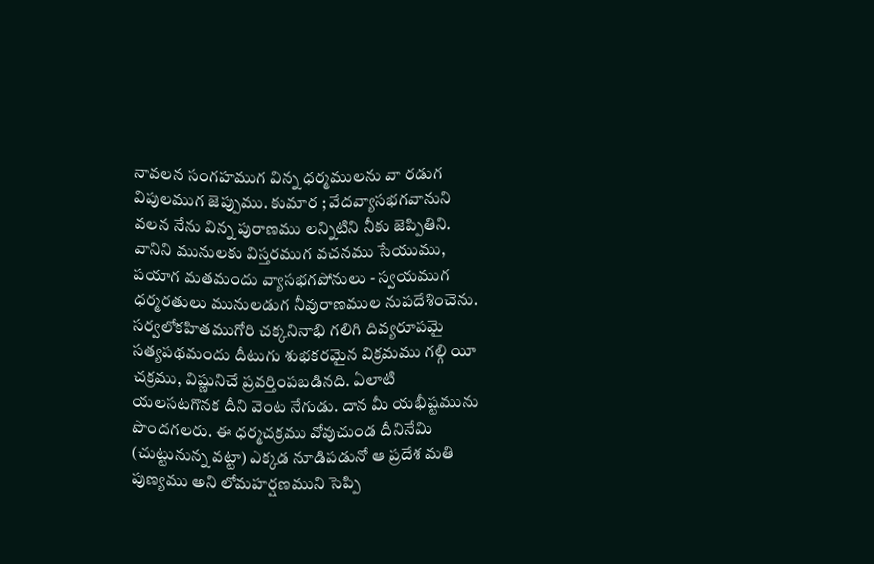నావలన సంగహముగ విన్న ధర్మములను వా రడుగ విపులముగ జెప్పుము. కుమార ; వేదవ్యాసభగవానుని వలన నేను విన్న పురాణము లన్నిటిని నీకు జెప్పితిని. వానిని మునులకు విస్తరముగ వచనము సేయుము, పయాగ మతమందు వ్యాసభగపోనులు - స్వయముగ ధర్మరతులు మునులడుగ నీవురాణముల నుపదేశించెను. సర్వలోకహితముగోరి చక్కనినాభి గలిగి దివ్యరూపమై సత్యపథమందు దీటుగు శుభకరమైన విక్రమము గల్గి యీ చక్రము, విష్ణునిచే ప్రవర్తింపబడినది. ఏలాటి యలసటగొనక దీని వెంట నేగుడు. దాన మీ యభీష్టమును పొందగలరు. ఈ ధర్మచక్రము వోవుచుండ దీనినేమి (చుట్టునున్న వట్టా) ఎక్కడ నూడిపడునో ఆ ప్రదేశ మతి పుణ్యము అని లోమహర్షణముని సెప్పి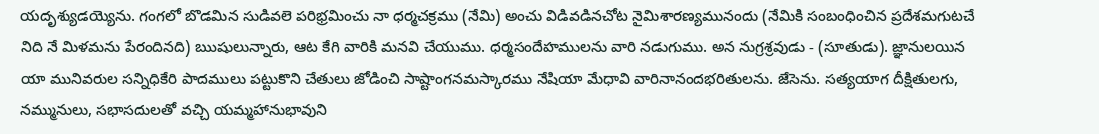యదృశ్యుడయ్యెను. గంగలో బొడమిన సుడివలె పరిభ్రమించు నా ధర్మచక్రము (నేమి) అంచు విడివడినచోట నైమిశారణ్యమునందు (నేమికి సంబంధించిన ప్రదేశమగుటచే నిది నే మిళమను పేరందినది) ఋషులున్నారు, ఆట కేగి వారికి మనవి చేయుము. ధర్మసందేహములను వారి నడుగుము. అన నుగ్రశ్రవుడు - (సూతుడు). జ్ఞానులయిన యా మునివరుల సన్నిధికేరి పాదములు పట్టుకొని చేతులు జోడించి సాష్టాంగనమస్కారము నేషియా మేధావి వారినానందభరితులను. జేసెను. సత్యయాగ దీక్షితులగు, నమ్మునులు, సభాసదులతో వచ్చి యమ్మహానుభావుని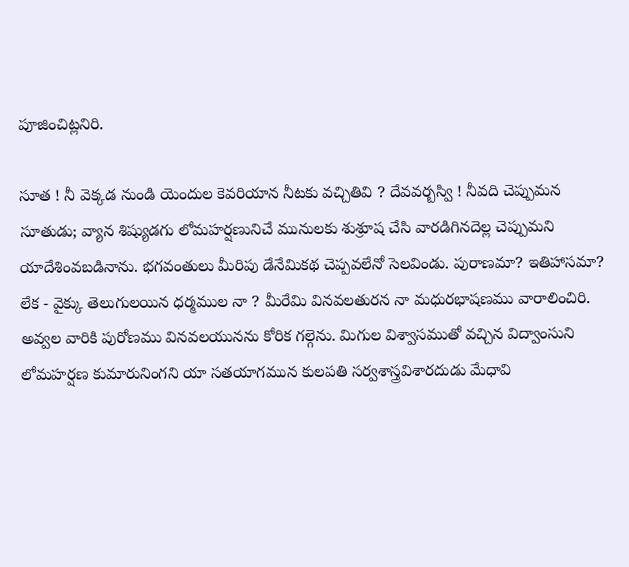పూజించిట్లనిరి.

సూత ! నీ వెక్కడ నుండి యెందుల కెవరియాన నీటకు వచ్చితివి ? దేవవర్బస్వి ! నీవది చెప్పుమన సూతుడు; వ్యాన శిష్యుడగు లోమహర్షణునిచే మునులకు శుశ్రూష చేసి వారడిగినదెల్ల చెప్పుమని యాదేశింవబడినాను. భగవంతులు మీరిపు డేనేమికథ చెప్పవలేనో సెలవిండు. పురాణమా? ఇతిహాసమా? లేక - వైక్కు తెలుగులయిన ధర్మముల నా ? మీరేమి వినవలతురన నా మధురభాషణము వారాలించిరి. అవ్వల వారికి పురోణము వినవలయునను కోరిక గల్గెను. మిగుల విశ్వాసముతో వచ్చిన విద్వాంసుని లోమహర్షణ కుమారునింగని యా సతయాగమున కులపతి సర్వశాస్త్రవిశారదుడు మేధావి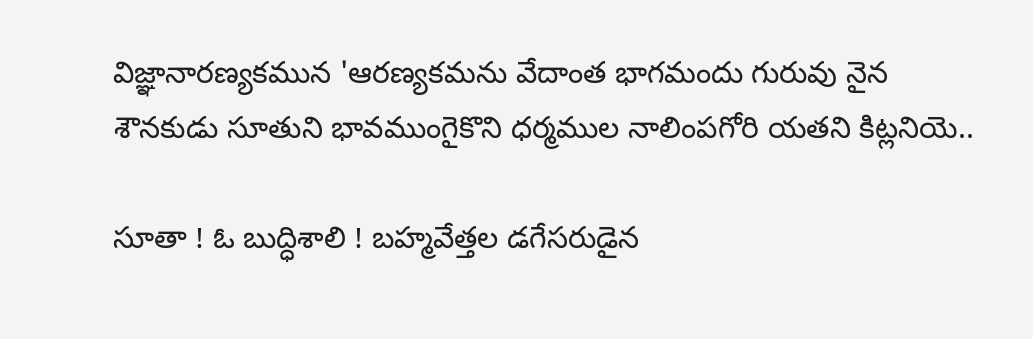విజ్ఞానారణ్యకమున 'ఆరణ్యకమను వేదాంత భాగమందు గురువు నైన శౌనకుడు సూతుని భావముంగైకొని ధర్మముల నాలింపగోరి యతని కిట్లనియె..

సూతా ! ఓ బుద్ధిశాలి ! బహ్మవేత్తల డగేసరుడైన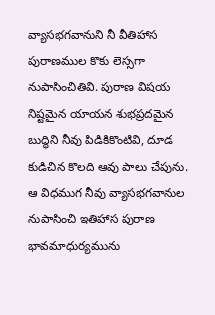వ్యాసభగవానుని నీ వీతిహాస పురాణముల కొకు లెస్సగా నుపాసించితివి. పురాణ విషయ నిష్టమైన యాయన శుభప్రదమైన బుద్ధిని నీవు పిడికికొంటివి, దూడ కుడిచిన కొలది ఆవు పాలు చేపును. ఆ విధముగ నీవు వ్యాసభగవానుల నుపాసించి ఇతిహాస పురాణ భావమాధుర్యమును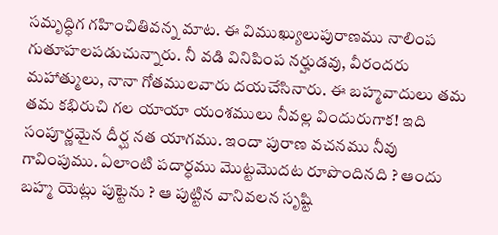సమృద్ధిగ గహించితివన్న మాట. ఈ విముఖ్యులుపురాణము నాలింప గుతూహలపడుచున్నారు. నీ వడి వినిపింప నర్హుడవు, వీరందరు మహాత్ములు, నానా గోతములవారు దయచేసినారు. ఈ బహ్మవాదులు తమ తమ కభిరుచి గల యాయా యంశములు నీవల్ల విందురుగాక! ఇది సంపూర్ణమైన దీర్ఘ నత యాగము. ఇందా పురాణ వచనము నీవు గావింపుము. ఏలాంటి పదార్ధము మొట్టమొదట రూపొందినది ? ఆందు బహ్మ యెట్లు పుట్టెను ? ఆ పుట్టిన వానివలన సృష్టి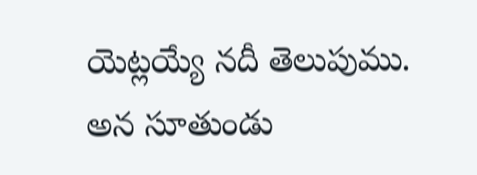యెట్లయ్యే నదీ తెలుపుము. అన సూతుండు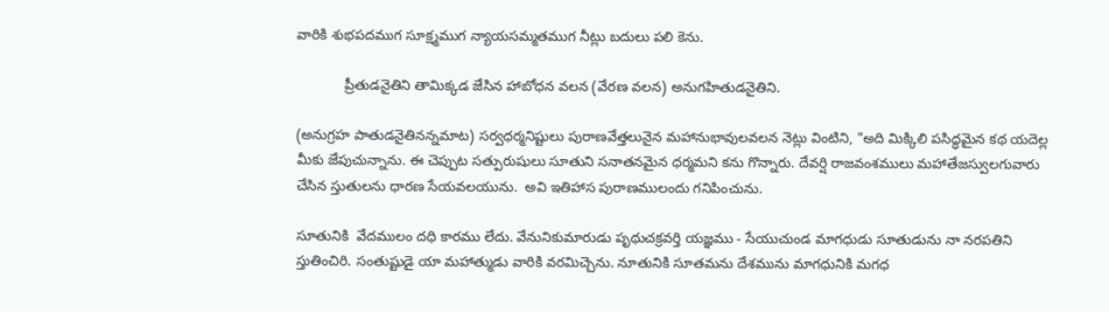వారికి శుభపదముగ సూక్ష్మముగ న్యాయసమ్మతముగ నీట్లు బదులు పలి కెను.

            ప్రీతుడనైతిని తామిక్కడ జేసిన హాబోధన వలన (వేరణ వలన) అనుగహితుడనైతిని.

(అనుగ్రహ పాతుడనైతినన్నమాట) సర్వధర్మనిష్టులు పురాణవేత్తలునైన మహానుభావులవలన నెట్లు వింటిని, "అది మిక్కిలి పసిద్ధమైన కథ యదెల్ల మీకు జేపుచున్నాను. ఈ చెప్పుట సత్పురుషులు సూతుని సనాతనమైన ధర్మమని కను గొన్నారు. దేవర్షి రాజవంశములు మహాతేజస్వులగువారు చేసిన స్తుతులను ధారణ సేయవలయును.  అవి ఇతిహాస పురాణములందు గనిపించును.

సూతునికి  వేదములం దధి కారము లేదు. వేనునికుమారుడు పృథుచక్రవర్తి యజ్ఞము - సేయుచుండ మాగధుడు సూతుడును నా నరపతిని స్తుతించిరి. సంతుష్టుడై యా మహాత్ముడు వారికి వరమిచ్చెను. నూతునికి సూతమను దేశమును మాగధునికి మగధ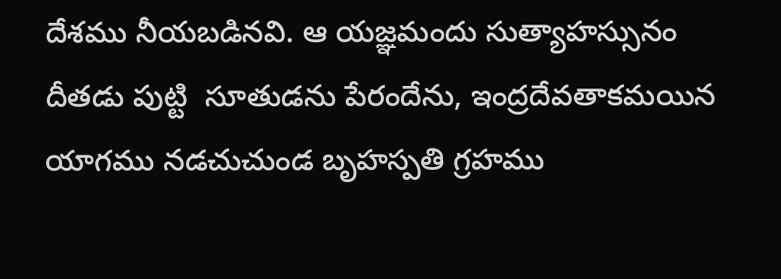దేశము నీయబడినవి. ఆ యజ్ఞమందు సుత్యాహస్సునం దీతడు పుట్టి  సూతుడను పేరందేను, ఇంద్రదేవతాకమయిన యాగము నడచుచుండ బృహస్పతి గ్రహము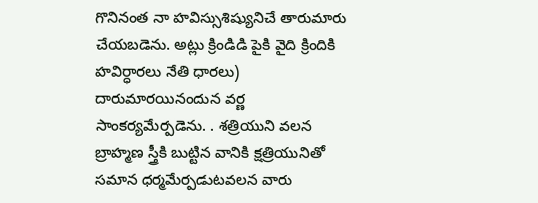గొనినంత నా హవిస్సుశిష్యునిచే తారుమారు చేయబడెను. అట్లు క్రిండిడి పైకి వైది క్రిందికి హవిర్ధారలు నేతి ధారలు) దారుమారయినందున వర్ణ సాంకర్యమేర్పడెను. . శత్రియుని వలన బ్రాహ్మణ స్త్రీకి బుట్టిన వానికి క్షత్రియునితో సమాన ధర్మమేర్పడుటవలన వారు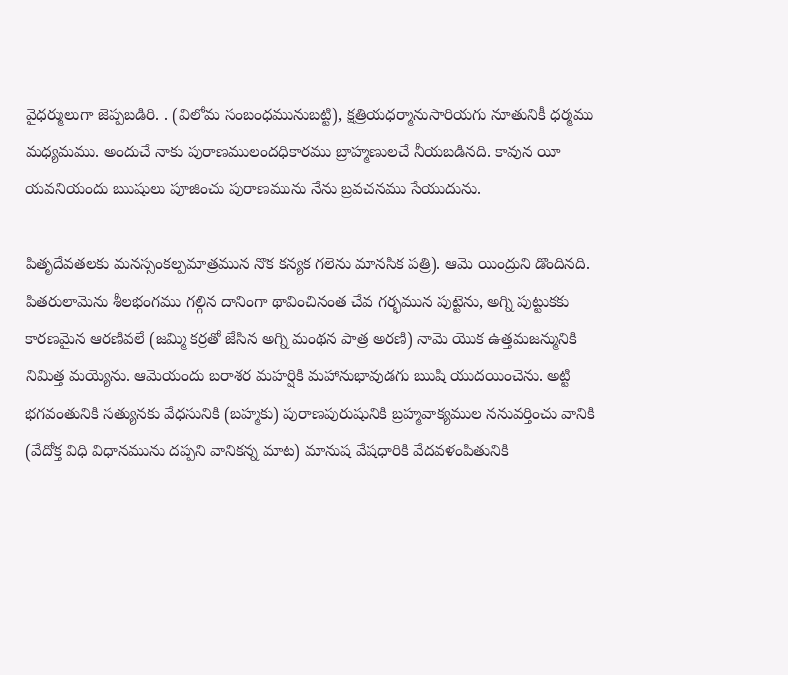వైధర్ములుగా జెప్పబడిరి. . (విలోమ సంబంధమునుబట్టి), క్షత్రియధర్మానుసారియగు నూతునికీ ధర్మము మధ్యమము. అందుచే నాకు పురాణములందధికారము బ్రాహ్మణులచే నీయబడినది. కావున యీ యవనియందు ఋషులు పూజించు పురాణమును నేను బ్రవచనము సేయుదును.

పితృదేవతలకు మనస్సంకల్పమాత్రమున నొక కన్యక గలెను మానసిక పత్రి). ఆమె యింద్రుని డొందినది. పితరులామెను శీలభంగము గల్గిన దానింగా థావించినంత చేవ గర్భమున పుట్టెను, అగ్ని పుట్టుకకు కారణమైన ఆరణివలే (జమ్మి కర్రతో జేసిన అగ్ని మంథన పాత్ర అరణి) నామె యొక ఉత్తమజన్మునికి నిమిత్త మయ్యెను. ఆమెయందు బరాశర మహర్షికి మహానుభావుడగు ఋషి యుదయించెను. అట్టి భగవంతునికి సత్యునకు వేధసునికి (బహ్మకు) పురాణపురుషునికి బ్రహ్మవాక్యముల ననువర్తించు వానికి (వేదోక్త విధి విధానమును దప్పని వానికన్న మాట) మానుష వేషధారికి వేదవళంపితునికి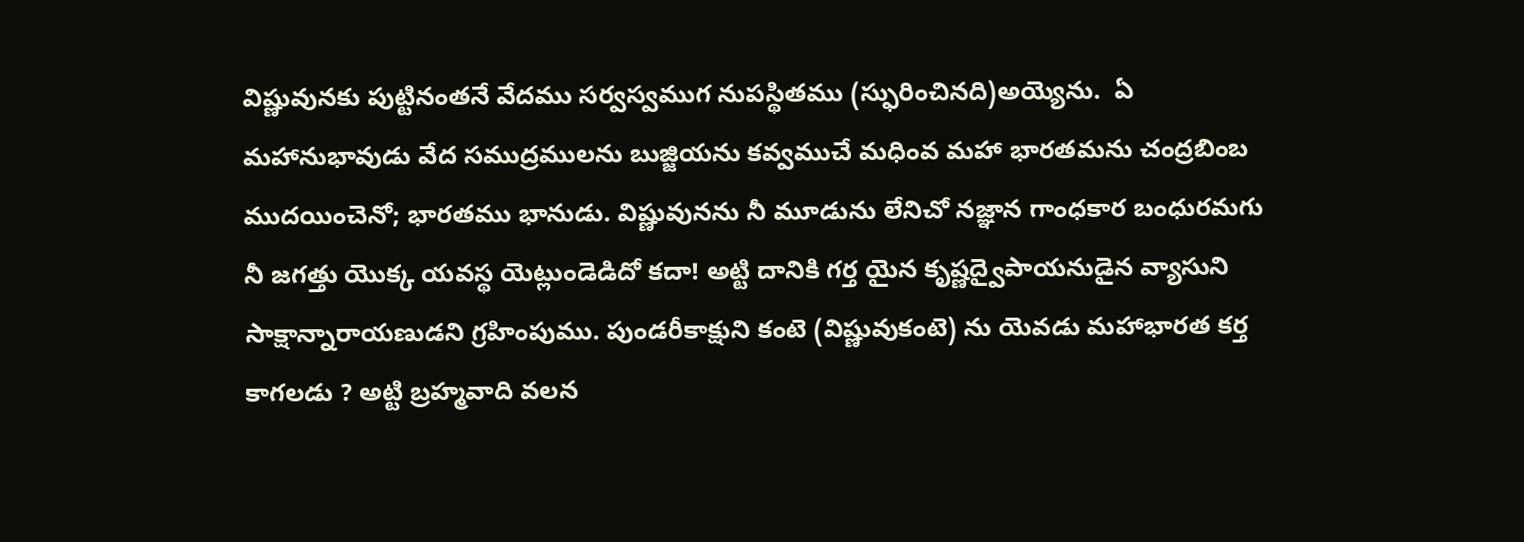విష్ణువునకు పుట్టినంతనే వేదము సర్వస్వముగ నుపస్థితము (స్ఫురించినది)అయ్యెను.  ఏ మహానుభావుడు వేద సముద్రములను బుజ్జియను కవ్వముచే మధింవ మహా భారతమను చంద్రబింబ ముదయించెనో; భారతము భానుడు. విష్ణువునను నీ మూడును లేనిచో నజ్ఞాన గాంధకార బంధురమగు నీ జగత్తు యొక్క యవస్థ యెట్లుండెడిదో కదా! అట్టి దానికి గర్త యైన కృష్ణద్వైపాయనుడైన వ్యాసుని సాక్షాన్నారాయణుడని గ్రహింపుము. పుండరీకాక్షుని కంటె (విష్ణువుకంటె) ను యెవడు మహాభారత కర్త కాగలడు ? అట్టి బ్రహ్మవాది వలన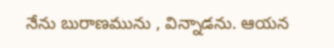నేను బురాణమును , విన్నాడను. ఆయన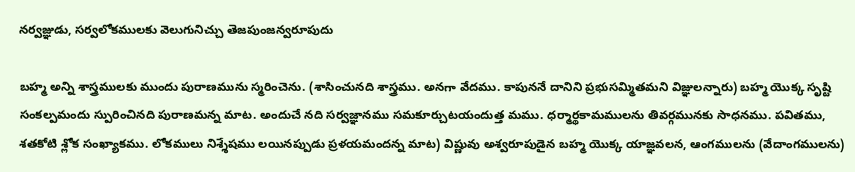నర్వజ్ఞుడు, సర్వలోకములకు వెలుగునిచ్చు తెజపుంజన్వరూపుదు

బహ్మ అన్ని శాస్త్రములకు ముందు పురాణమును స్మరించెను. (శాసించునది శాస్త్రము. అనగా వేదము. కాపుననే దానిని ప్రభుసమ్మితమని విజ్ఞులన్నారు) బహ్మ యొక్క సృష్టి సంకల్పమందు స్పురించినది పురాణమన్న మాట. అందుచే నది సర్వజ్ఞానము సమకూర్చుటయందుత్త మము. ధర్మార్థకామములను తివర్గమునకు సాధనము. పవితము, శతకోటి శ్లోక సంఖ్యాకము. లోకములు నిశ్శేషము లయినప్పుడు ప్రళయమందన్న మాట) విష్ణువు అశ్వరూపుడైన బహ్మ యొక్క యాజ్ఞవలన, ఆంగములను (వేదాంగములను)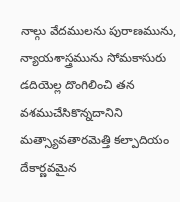నాల్గు వేదములను పురాణమును, న్యాయశాస్త్రమును సోమకాసురు డదియెల్ల దొంగిలించి తన వశముచేసికొన్నదానిని మత్స్యావతారమెత్తి కల్పాదియం దేకార్ణవమైన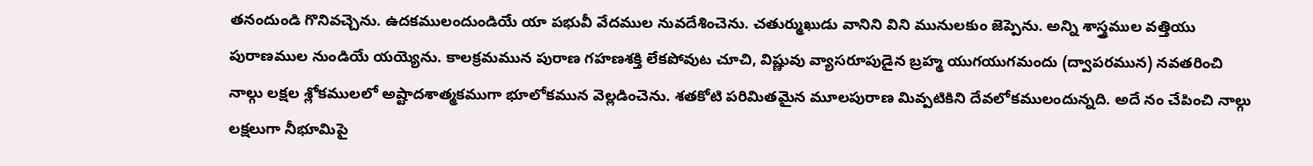తనందుండి గొనివచ్చెను. ఉదకములందుండియే యా పభువీ వేదముల నువదేశించెను. చతుర్ముఖుడు వానిని విని మునులకుం జెప్పెను. అన్ని శాస్త్రముల వత్తియు పురాణముల నుండియే యయ్యెను. కాలక్రమమున పురాణ గహణశక్తి లేకపోవుట చూచి, విష్ణువు వ్యాసరూపుడైన బ్రహ్మ యుగయుగమందు (ద్వాపరమున) నవతరించి నాల్గు లక్షల శ్లోకములలో అష్టాదశాత్మకముగా భూలోకమున వెల్లడించెను. శతకోటి పరిమితమైన మూలపురాణ మివ్పటికిని దేవలోకములందున్నది. అదే నం చేపించి నాల్గు లక్షలుగా నీభూమిపై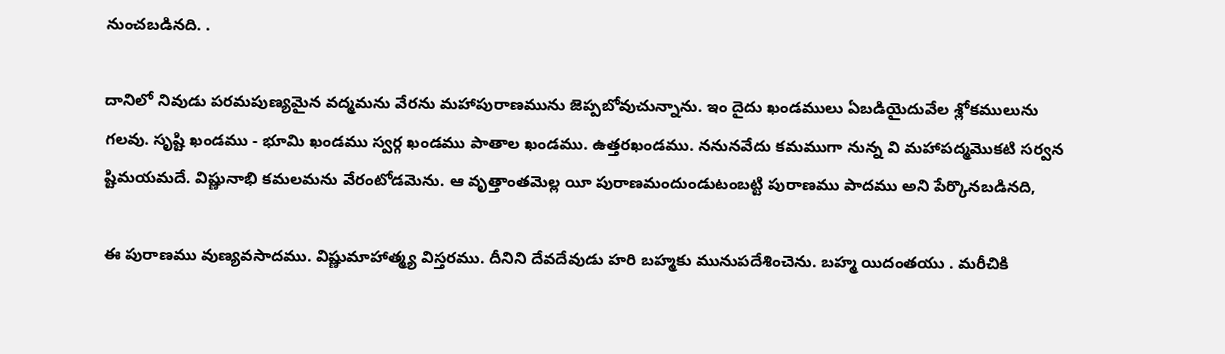నుంచబడినది. .

దానిలో నివుడు పరమపుణ్యమైన వద్మమను వేరను మహాపురాణమును జెప్పబోవుచున్నాను. ఇం దైదు ఖండములు ఏబడియైదువేల శ్లోకములును గలవు. సృష్టి ఖండము - భూమి ఖండము స్వర్గ ఖండము పాతాల ఖండము. ఉత్తరఖండము. ననునవేదు కమముగా నున్న వి మహాపద్మమొకటి సర్వన ష్టిమయమదే. విష్ణునాభి కమలమను వేరంటోడమెను. ఆ వృత్తాంతమెల్ల యీ పురాణమందుండుటంబట్టి పురాణము పాదము అని పేర్కొనబడినది,

ఈ పురాణము వుణ్యవసాదము. విష్ణుమాహాత్మ్య విస్తరము. దీనిని దేవదేవుడు హరి బహ్మకు మునుపదేశించెను. బహ్మ యిదంతయు . మరీచికి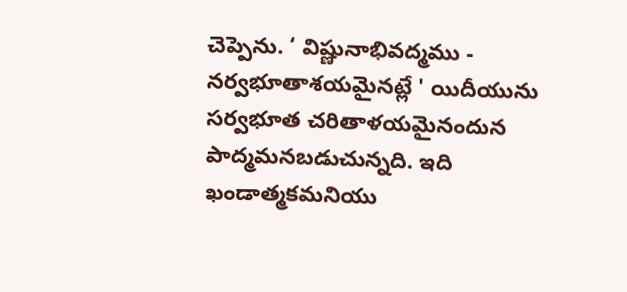చెప్పెను. ‘ విష్ణునాభివద్మము - నర్వభూతాశయమైనట్లే ' యిదీయును సర్వభూత చరితాళయమైనందున పాద్మమనబడుచున్నది. ఇది ఖండాత్మకమనియు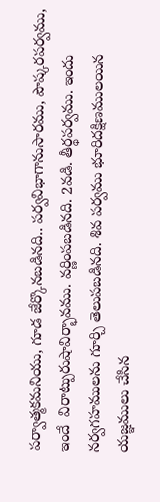పర్వాత్మకమనియు, గూడ జేర్కొనబడినది.. పర్వవిభాగానుసారము, పౌష్కరపర్వము, ఇందే  విరాట్పురుషావిర్భావము. వర్ణింపబడినది. 2వడి. తీర్థపర్వము. ఇందు నర్వగహములను గూర్చి తెలుపబడినది. శివ పర్వము భూరిదక్షిణములయిన యజ్ఞములు చేసిన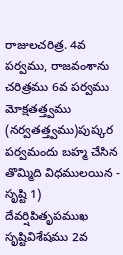రాజులచరిత్ర. 4వ పర్వము, రాజవంశాను చరిత్రము 6వ పర్వము మోక్షతత్త్వము (నర్వతత్త్వము)పుష్కర పర్వమందు బహ్మ చేసిన తొమ్మిది విధములయిన - సృష్టి 1) దేవర్షిపితృపముఖ సృష్టివిశేషము 2వ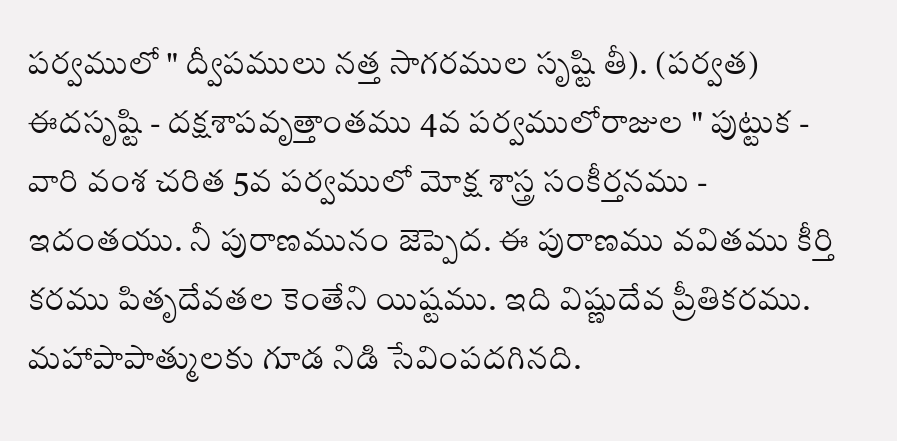పర్వములో " ద్వీపములు నత్త సాగరముల సృష్టి తీ). (పర్వత) ఈదసృష్టి - దక్షశాపవృత్తాంతము 4వ పర్వములోరాజుల " పుట్టుక - వారి వంశ చరిత 5వ పర్వములో మోక్ష శాస్త్ర సంకీర్తనము - ఇదంతయు. నీ పురాణమునం జెప్పెద. ఈ పురాణము వవితము కీర్తి కరము పితృదేవతల కెంతేని యిష్టము. ఇది విష్ణుదేవ ప్రీతికరము. మహాపాపాత్ములకు గూడ నిడి సేవింపదగినది.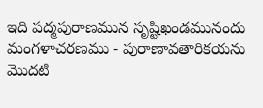ఇది పద్మపురాణమున సృష్టిఖండమునందు మంగళాచరణము - పురాణావతారికయను మొదటి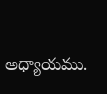అధ్యాయము.